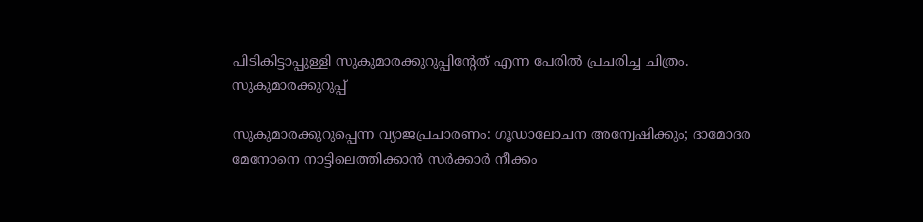പിടികിട്ടാപ്പുള്ളി സുകുമാരക്കുറുപ്പിന്റേത് എന്ന പേരിൽ പ്രചരിച്ച ചിത്രം. സുകുമാരക്കുറുപ്പ്

സുകുമാരക്കുറുപ്പെന്ന വ്യാജപ്രചാരണം: ഗൂഡാലോചന അന്വേഷിക്കും; ദാമോദര മേനോനെ നാട്ടിലെത്തിക്കാൻ സർക്കാർ നീക്കം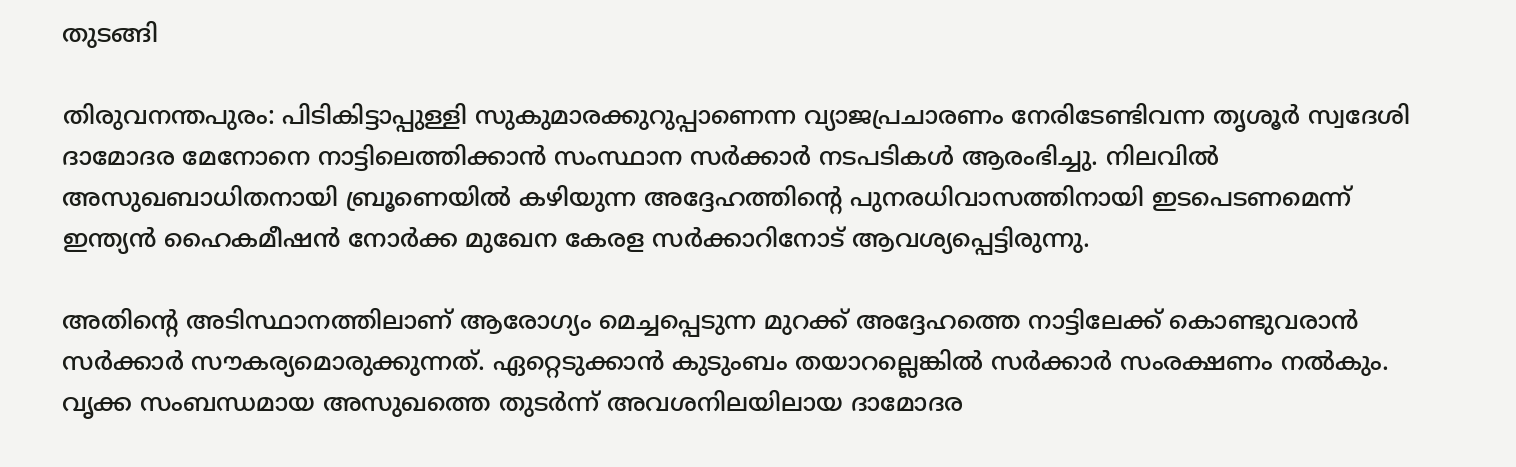തുടങ്ങി

തിരുവനന്തപുരം: പിടികിട്ടാപ്പുള്ളി സുകുമാരക്കുറുപ്പാണെന്ന വ്യാജപ്രചാരണം നേരിടേണ്ടിവന്ന തൃശൂർ സ്വദേശി ദാമോദര മേനോനെ നാട്ടിലെത്തിക്കാൻ സംസ്ഥാന സർക്കാർ നടപടികൾ ആരംഭിച്ചു. നിലവിൽ അസുഖബാധിതനായി ബ്രൂണെയിൽ കഴിയുന്ന അദ്ദേഹത്തിന്‍റെ പുനരധിവാസത്തിനായി ഇടപെടണമെന്ന് ഇന്ത്യൻ ഹൈകമീഷൻ നോർക്ക മുഖേന കേരള സർക്കാറിനോട് ആവശ്യപ്പെട്ടിരുന്നു.

അതിന്‍റെ അടിസ്ഥാനത്തിലാണ് ആരോഗ്യം മെച്ചപ്പെടുന്ന മുറക്ക് അദ്ദേഹത്തെ നാട്ടിലേക്ക് കൊണ്ടുവരാൻ സർക്കാർ സൗകര്യമൊരുക്കുന്നത്. ഏറ്റെടുക്കാൻ കുടുംബം തയാറല്ലെങ്കിൽ സർക്കാർ സംരക്ഷണം നൽകും. വൃക്ക സംബന്ധമായ അസുഖത്തെ തുടർന്ന് അവശനിലയിലായ ദാമോദര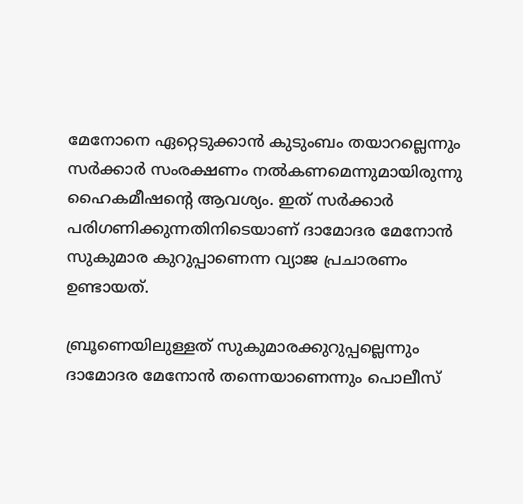മേനോനെ ഏറ്റെടുക്കാൻ കുടുംബം തയാറല്ലെന്നും സർക്കാർ സംരക്ഷണം നല്‍കണമെന്നുമായിരുന്നു ഹൈകമീഷന്‍റെ ആവശ്യം. ഇത് സര്‍ക്കാര്‍ പരിഗണിക്കുന്നതിനിടെയാണ് ദാമോദര മേനോൻ സുകുമാര കുറുപ്പാണെന്ന വ്യാജ പ്രചാരണം ഉണ്ടായത്.

ബ്രൂണെയിലുള്ളത് സുകുമാരക്കുറുപ്പല്ലെന്നും ദാമോദര മേനോൻ തന്നെയാണെന്നും പൊലീസ്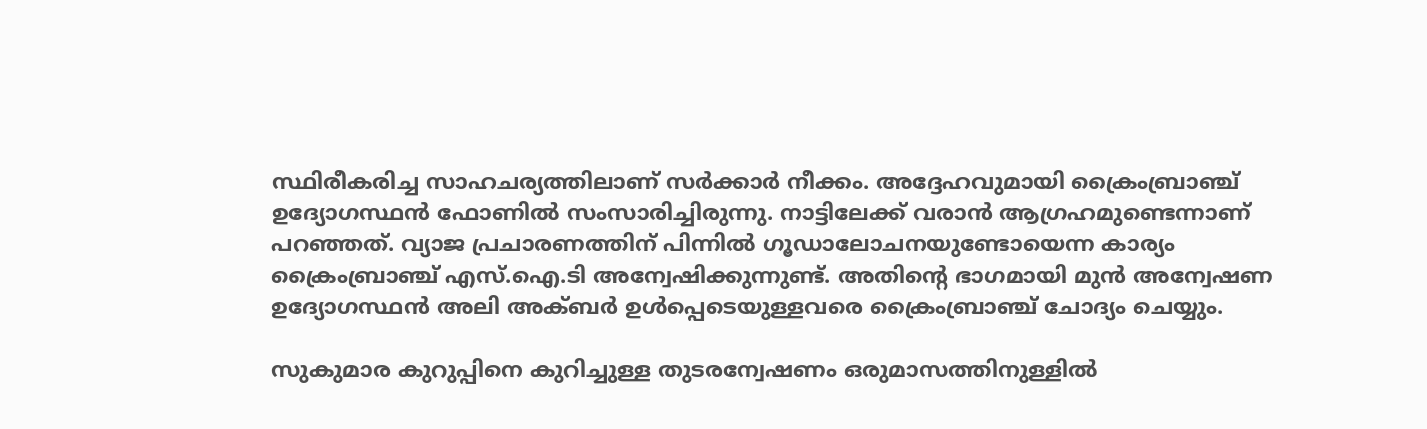സ്ഥിരീകരിച്ച സാഹചര്യത്തിലാണ് സർക്കാർ നീക്കം. അദ്ദേഹവുമായി ക്രൈംബ്രാഞ്ച് ഉദ്യോഗസ്ഥൻ ഫോണിൽ സംസാരിച്ചിരുന്നു. നാട്ടിലേക്ക് വരാൻ ആഗ്രഹമുണ്ടെന്നാണ് പറഞ്ഞത്. വ്യാജ പ്രചാരണത്തിന് പിന്നിൽ ഗൂഡാലോചനയുണ്ടോയെന്ന കാര്യം ക്രൈംബ്രാഞ്ച് എസ്.ഐ.ടി അന്വേഷിക്കുന്നുണ്ട്. അതിന്‍റെ ഭാഗമായി മുൻ അന്വേഷണ ഉദ്യോഗസ്ഥൻ അലി അക്ബർ ഉള്‍പ്പെടെയുള്ളവരെ ക്രൈംബ്രാഞ്ച് ചോദ്യം ചെയ്യും.

സുകുമാര കുറുപ്പിനെ കുറിച്ചുള്ള തുടരന്വേഷണം ഒരുമാസത്തിനുള്ളിൽ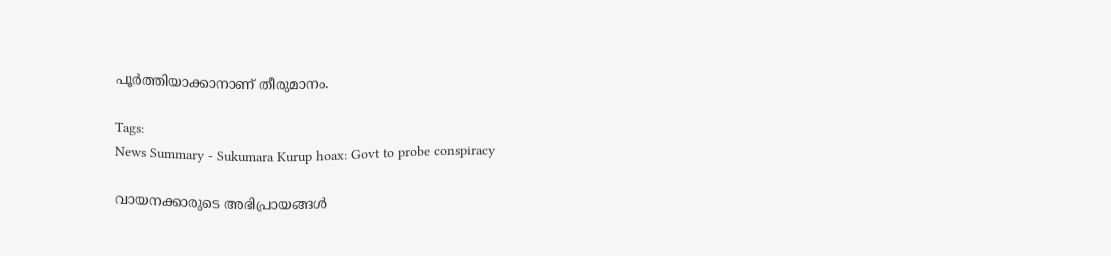പൂർത്തിയാക്കാനാണ് തീരുമാനം.

Tags:
News Summary - Sukumara Kurup hoax: Govt to probe conspiracy

വായനക്കാരുടെ അഭിപ്രായങ്ങള്‍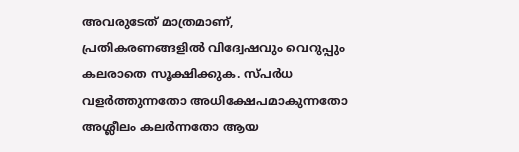അവരുടേത് മാത്രമാണ്, പ്രതികരണങ്ങളിൽ വിദ്വേഷവും വെറുപ്പും കലരാതെ സൂക്ഷിക്കുക. സ്പർധ വളർത്തുന്നതോ അധിക്ഷേപമാകുന്നതോ അശ്ലീലം കലർന്നതോ ആയ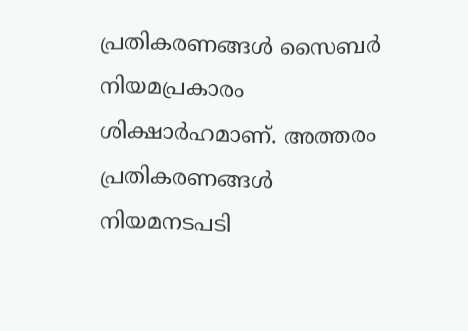പ്രതികരണങ്ങൾ സൈബർ നിയമപ്രകാരം ശിക്ഷാർഹമാണ്. അത്തരം പ്രതികരണങ്ങൾ നിയമനടപടി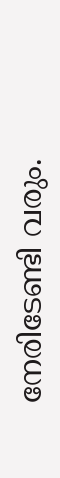നേരിടേണ്ടി വരും.